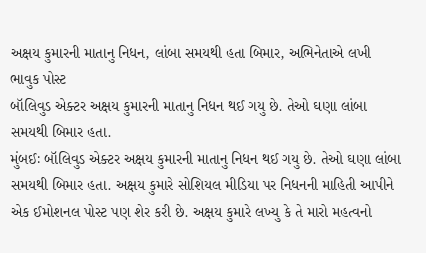અક્ષય કુમારની માતાનુ નિધન, લાંબા સમયથી હતા બિમાર, અભિનેતાએ લખી ભાવુક પોસ્ટ
બૉલિવુડ એક્ટર અક્ષય કુમારની માતાનુ નિધન થઈ ગયુ છે. તેઓ ઘણા લાંબા સમયથી બિમાર હતા.
મુંબઈઃ બૉલિવુડ એક્ટર અક્ષય કુમારની માતાનુ નિધન થઈ ગયુ છે. તેઓ ઘણા લાંબા સમયથી બિમાર હતા. અક્ષય કુમારે સોશિયલ મીડિયા પર નિધનની માહિતી આપીને એક ઈમોશનલ પોસ્ટ પણ શેર કરી છે. અક્ષય કુમારે લખ્યુ કે તે મારો મહત્વનો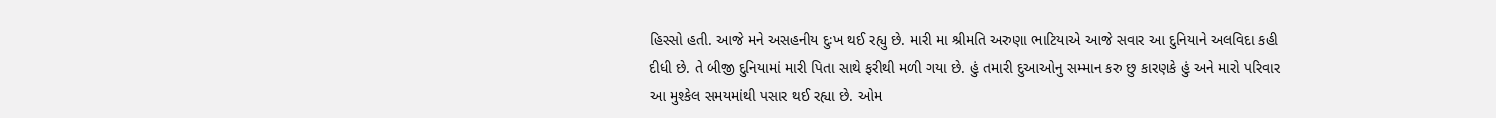હિસ્સો હતી. આજે મને અસહનીય દુઃખ થઈ રહ્યુ છે. મારી મા શ્રીમતિ અરુણા ભાટિયાએ આજે સવાર આ દુનિયાને અલવિદા કહી દીધી છે. તે બીજી દુનિયામાં મારી પિતા સાથે ફરીથી મળી ગયા છે. હું તમારી દુઆઓનુ સમ્માન કરુ છુ કારણકે હું અને મારો પરિવાર આ મુશ્કેલ સમયમાંથી પસાર થઈ રહ્યા છે. ઓમ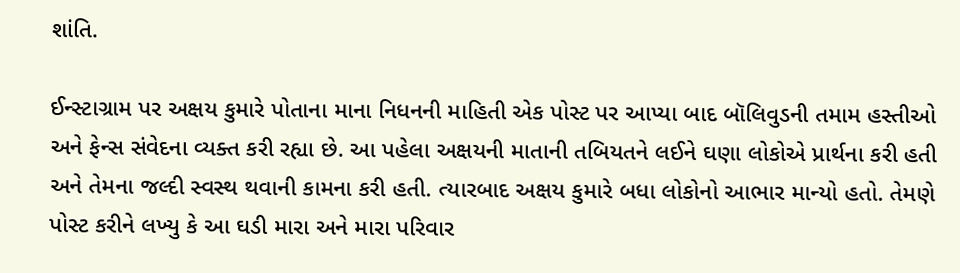શાંતિ.

ઈન્સ્ટાગ્રામ પર અક્ષય કુમારે પોતાના માના નિધનની માહિતી એક પોસ્ટ પર આપ્યા બાદ બૉલિવુડની તમામ હસ્તીઓ અને ફેન્સ સંવેદના વ્યક્ત કરી રહ્યા છે. આ પહેલા અક્ષયની માતાની તબિયતને લઈને ઘણા લોકોએ પ્રાર્થના કરી હતી અને તેમના જલ્દી સ્વસ્થ થવાની કામના કરી હતી. ત્યારબાદ અક્ષય કુમારે બધા લોકોનો આભાર માન્યો હતો. તેમણે પોસ્ટ કરીને લખ્યુ કે આ ઘડી મારા અને મારા પરિવાર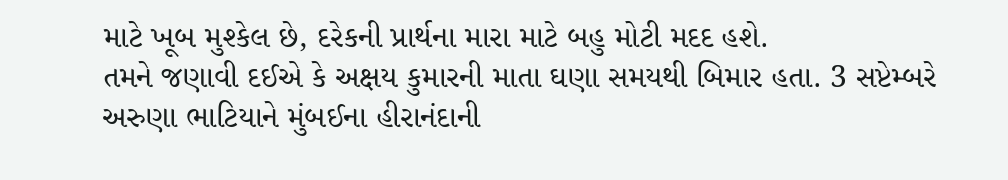માટે ખૂબ મુશ્કેલ છે, દરેકની પ્રાર્થના મારા માટે બહુ મોટી મદદ હશે.
તમને જણાવી દઈએ કે અક્ષય કુમારની માતા ઘણા સમયથી બિમાર હતા. 3 સપ્ટેમ્બરે અરુણા ભાટિયાને મુંબઈના હીરાનંદાની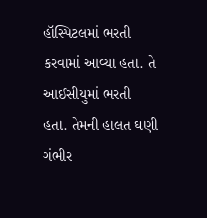હૉસ્પિટલમાં ભરતી કરવામાં આવ્યા હતા. તે આઈસીયુમાં ભરતી હતા. તેમની હાલત ઘણી ગંભીર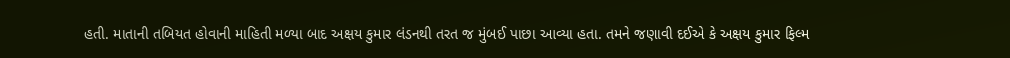હતી. માતાની તબિયત હોવાની માહિતી મળ્યા બાદ અક્ષય કુમાર લંડનથી તરત જ મુંબઈ પાછા આવ્યા હતા. તમને જણાવી દઈએ કે અક્ષય કુમાર ફિલ્મ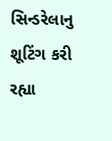સિન્ડરેલાનુ શૂટિંગ કરી રહ્યા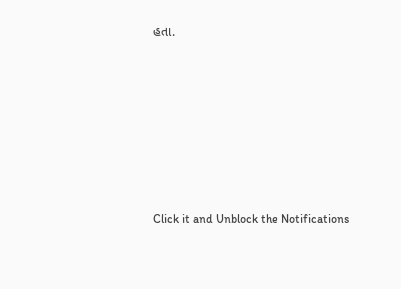હતા.












Click it and Unblock the Notifications